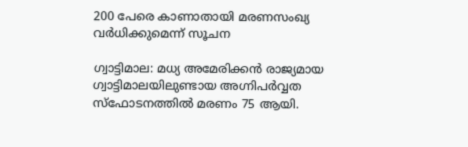200 പേരെ കാണാതായി മരണസംഖ്യ വര്‍ധിക്കുമെന്ന് സൂചന

ഗ്വാട്ടിമാല: മധ്യ അമേരിക്കൻ രാജ്യമായ ഗ്വാട്ടിമാലയിലുണ്ടായ അഗ്നിപര്‍വ്വത സ്ഫോടനത്തിൽ മരണം 75 ആയി.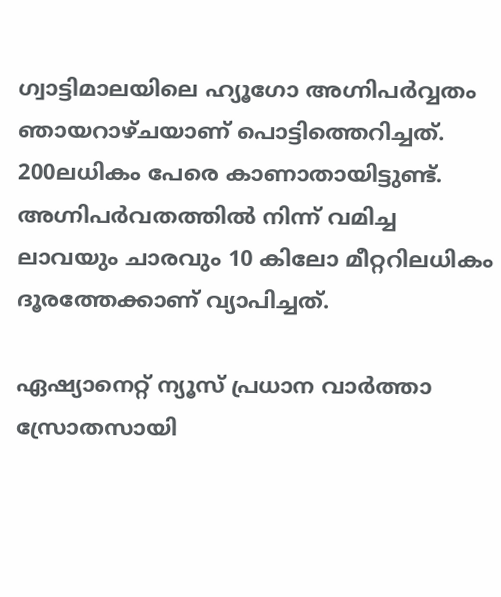ഗ്വാട്ടിമാലയിലെ ഹ്യൂഗോ അഗ്നിപര്‍വ്വതം ഞായറാഴ്ചയാണ് പൊട്ടിത്തെറിച്ചത്. 200ലധികം പേരെ കാണാതായിട്ടുണ്ട്. അഗ്നിപർവതത്തിൽ നിന്ന് വമിച്ച ലാവയും ചാരവും 10 കിലോ മീറ്ററിലധികം ദൂരത്തേക്കാണ് വ്യാപിച്ചത്.

ഏഷ്യാനെറ്റ് ന്യൂസ് പ്രധാന വാർത്താ സ്രോതസായി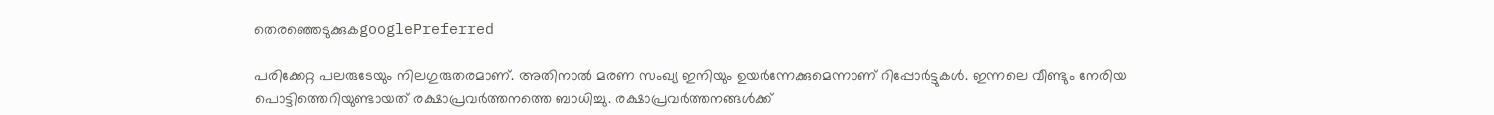തെരഞ്ഞെടുക്കുകgooglePreferred

പരിക്കേറ്റ പലരുടേയും നിലഗുരുതരമാണ്. അതിനാൽ മരണ സംഖ്യ ഇനിയും ഉയര്‍ന്നേക്കുമെന്നാണ് റിപ്പോര്‍ട്ടുകൾ. ഇന്നലെ വീണ്ടും നേരിയ പൊട്ടിത്തെറിയുണ്ടായത് രക്ഷാപ്രവര്‍ത്തനത്തെ ബാധിച്ചു. രക്ഷാപ്രവര്‍ത്തനങ്ങള്‍ക്ക്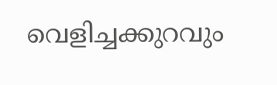വെളിച്ചക്കുറവും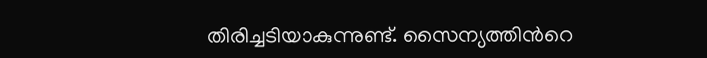തിരിച്ചടിയാകുന്നുണ്ട്. സൈന്യത്തിന്‍റെ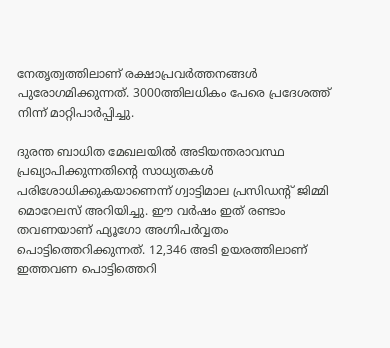നേതൃത്വത്തിലാണ് രക്ഷാപ്രവര്‍ത്തനങ്ങൾ പുരോഗമിക്കുന്നത്. 3000ത്തിലധികം പേരെ പ്രദേശത്ത് നിന്ന് മാറ്റിപാര്‍പ്പിച്ചു.

ദുരന്ത ബാധിത മേഖലയിൽ അടിയന്തരാവസ്ഥ പ്രഖ്യാപിക്കുന്നതിന്‍റെ സാധ്യതകൾ പരിശോധിക്കുകയാണെന്ന് ഗ്വാട്ടിമാല പ്രസിഡന്‍റ് ജിമ്മി മൊറേലസ് അറിയിച്ചു. ഈ വര്‍ഷം ഇത് രണ്ടാം തവണയാണ് ഫ്യൂഗോ അഗ്നിപര്‍വ്വതം പൊട്ടിത്തെറിക്കുന്നത്. 12,346 അടി ഉയരത്തിലാണ് ഇത്തവണ പൊട്ടിത്തെറി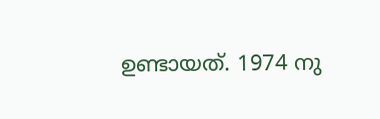ഉണ്ടായത്. 1974 നു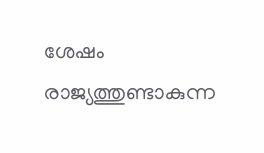ശേഷം രാജ്യത്തുണ്ടാകുന്ന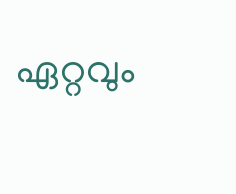ഏറ്റവും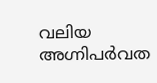വലിയ അഗ്നിപർവത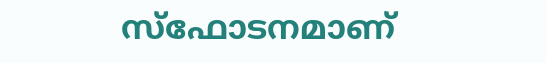സ്ഫോടനമാണ്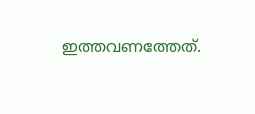ഇത്തവണത്തേത്.